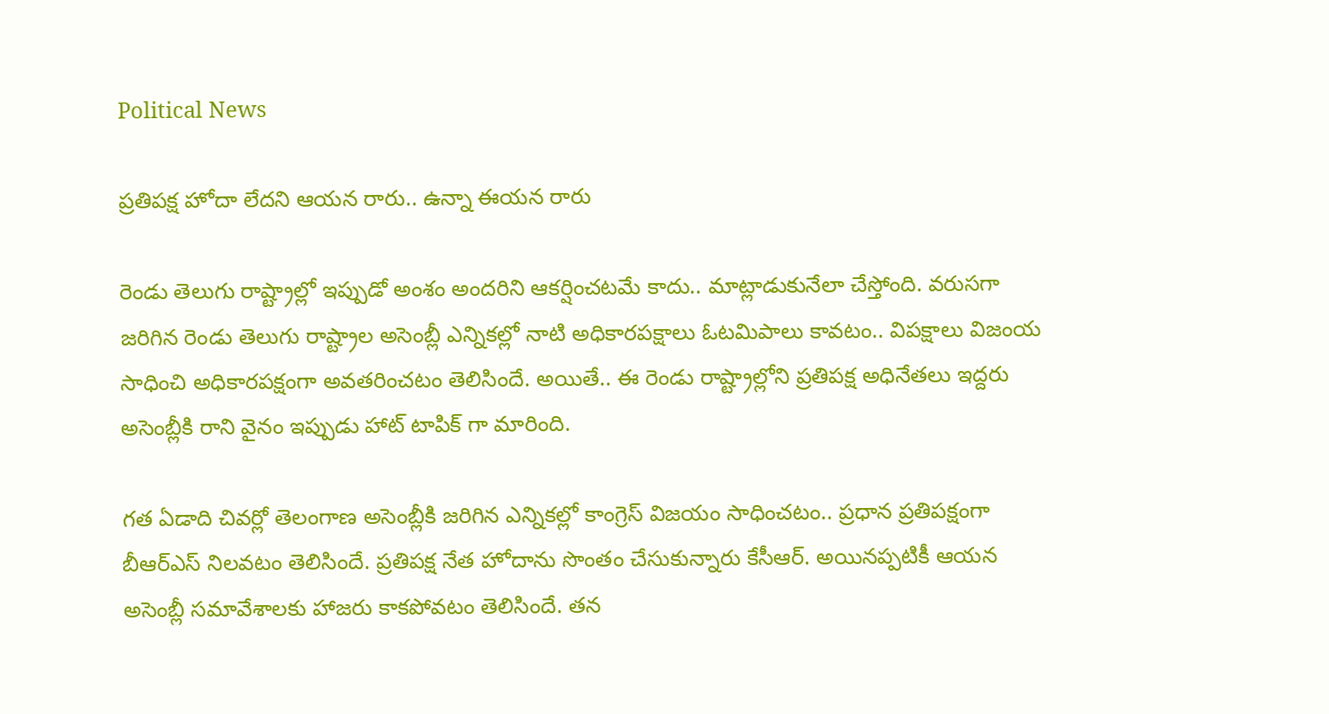Political News

ప్రతిపక్ష హోదా లేదని ఆయన రారు.. ఉన్నా ఈయన రారు

రెండు తెలుగు రాష్ట్రాల్లో ఇప్పుడో అంశం అందరిని ఆకర్షించటమే కాదు.. మాట్లాడుకునేలా చేస్తోంది. వరుసగా జరిగిన రెండు తెలుగు రాష్ట్రాల అసెంబ్లీ ఎన్నికల్లో నాటి అధికారపక్షాలు ఓటమిపాలు కావటం.. విపక్షాలు విజంయ సాధించి అధికారపక్షంగా అవతరించటం తెలిసిందే. అయితే.. ఈ రెండు రాష్ట్రాల్లోని ప్రతిపక్ష అధినేతలు ఇద్దరు అసెంబ్లీకి రాని వైనం ఇప్పుడు హాట్ టాపిక్ గా మారింది.

గత ఏడాది చివర్లో తెలంగాణ అసెంబ్లీకి జరిగిన ఎన్నికల్లో కాంగ్రెస్ విజయం సాధించటం.. ప్రధాన ప్రతిపక్షంగా బీఆర్ఎస్ నిలవటం తెలిసిందే. ప్రతిపక్ష నేత హోదాను సొంతం చేసుకున్నారు కేసీఆర్. అయినప్పటికీ ఆయన అసెంబ్లీ సమావేశాలకు హాజరు కాకపోవటం తెలిసిందే. తన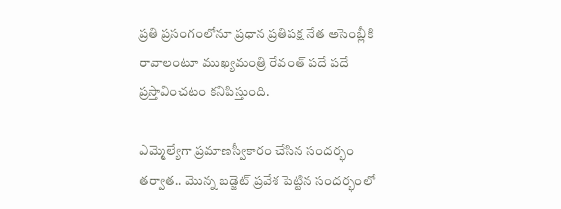ప్రతి ప్రసంగంలోనూ ప్రధాన ప్రతిపక్ష నేత అసెంబ్లీకి రావాలంటూ ముఖ్యమంత్రి రేవంత్ పదే పదే ప్రస్తావించటం కనిపిస్తుంది.

ఎమ్మెల్యేగా ప్రమాణస్వీకారం చేసిన సందర్భం తర్వాత.. మొన్న బడ్జెట్ ప్రవేశ పెట్టిన సందర్భంలో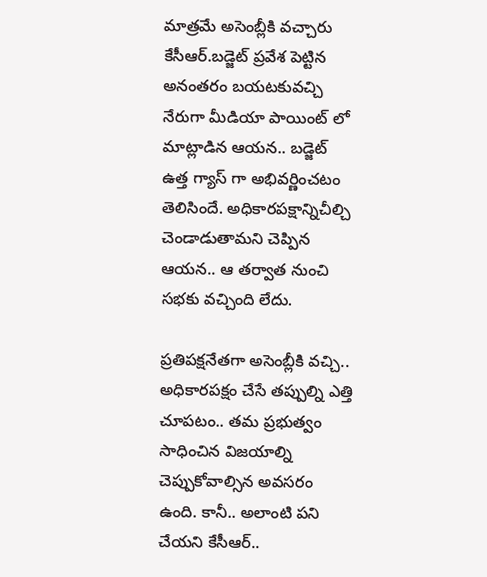మాత్రమే అసెంబ్లీకి వచ్చారు కేసీఆర్.బడ్జెట్ ప్రవేశ పెట్టిన అనంతరం బయటకువచ్చి నేరుగా మీడియా పాయింట్ లో మాట్లాడిన ఆయన.. బడ్జెట్ ఉత్త గ్యాస్ గా అభివర్ణించటం తెలిసిందే. అధికారపక్షాన్నిచీల్చి చెండాడుతామని చెప్పిన ఆయన.. ఆ తర్వాత నుంచి సభకు వచ్చింది లేదు.

ప్రతిపక్షనేతగా అసెంబ్లీకి వచ్చి.. అధికారపక్షం చేసే తప్పుల్ని ఎత్తి చూపటం.. తమ ప్రభుత్వం సాధించిన విజయాల్ని చెప్పుకోవాల్సిన అవసరం ఉంది. కానీ.. అలాంటి పని చేయని కేసీఆర్..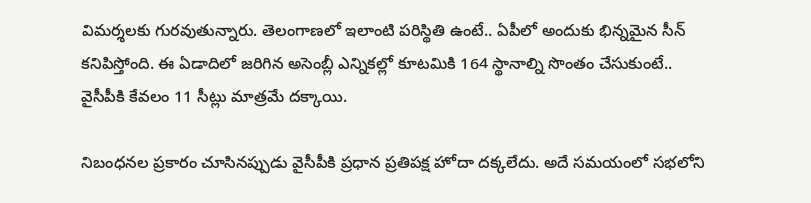విమర్శలకు గురవుతున్నారు. తెలంగాణలో ఇలాంటి పరిస్థితి ఉంటే.. ఏపీలో అందుకు భిన్నమైన సీన్ కనిపిస్తోంది. ఈ ఏడాదిలో జరిగిన అసెంబ్లీ ఎన్నికల్లో కూటమికి 164 స్థానాల్ని సొంతం చేసుకుంటే.. వైసీపీకి కేవలం 11 సీట్లు మాత్రమే దక్కాయి.

నిబంధనల ప్రకారం చూసినప్పుడు వైసీపీకి ప్రధాన ప్రతిపక్ష హోదా దక్కలేదు. అదే సమయంలో సభలోని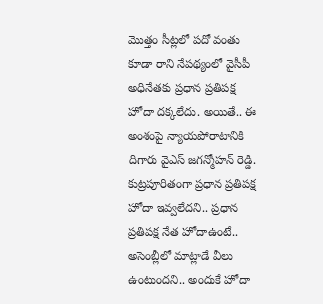మొత్తం సీట్లలో పదో వంతు కూడా రాని నేపథ్యంలో వైసీపీ అధినేతకు ప్రధాన ప్రతిపక్ష హోదా దక్కలేదు. అయితే.. ఈ అంశంపై న్యాయపోరాటానికి దిగారు వైఎస్ జగన్మోహన్ రెడ్డి. కుట్రపూరితంగా ప్రధాన ప్రతిపక్ష హోదా ఇవ్వలేదని.. ప్రధాన ప్రతిపక్ష నేత హోదాఉంటే.. అసెంబ్లీలో మాట్లాడే వీలు ఉంటుందని.. అందుకే హోదా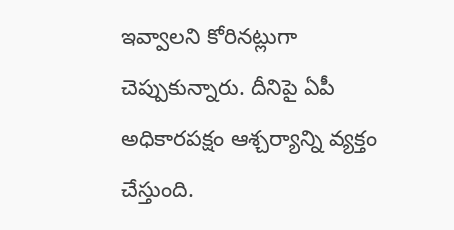ఇవ్వాలని కోరినట్లుగా చెప్పుకున్నారు. దీనిపై ఏపీ అధికారపక్షం ఆశ్చర్యాన్ని వ్యక్తం చేస్తుంది.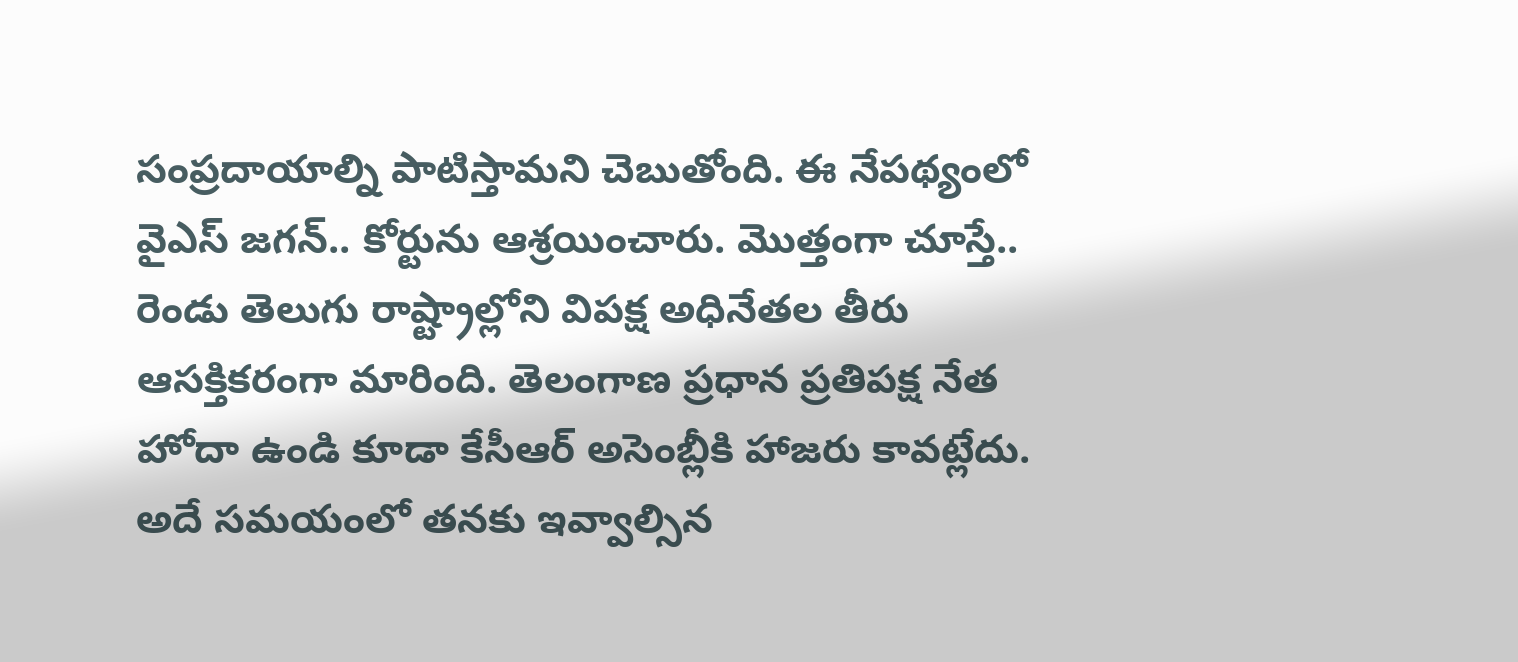సంప్రదాయాల్ని పాటిస్తామని చెబుతోంది. ఈ నేపథ్యంలో వైఎస్ జగన్.. కోర్టును ఆశ్రయించారు. మొత్తంగా చూస్తే.. రెండు తెలుగు రాష్ట్రాల్లోని విపక్ష అధినేతల తీరు ఆసక్తికరంగా మారింది. తెలంగాణ ప్రధాన ప్రతిపక్ష నేత హోదా ఉండి కూడా కేసీఆర్ అసెంబ్లీకి హాజరు కావట్లేదు. అదే సమయంలో తనకు ఇవ్వాల్సిన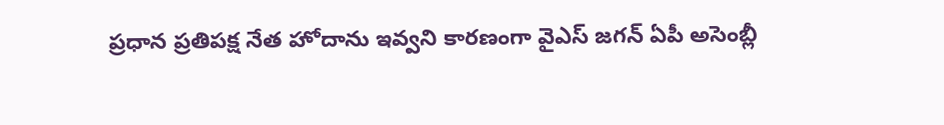ప్రధాన ప్రతిపక్ష నేత హోదాను ఇవ్వని కారణంగా వైఎస్ జగన్ ఏపీ అసెంబ్లీ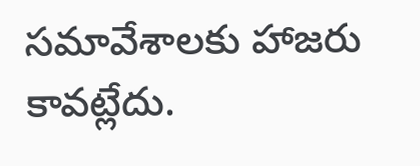సమావేశాలకు హాజరు కావట్లేదు.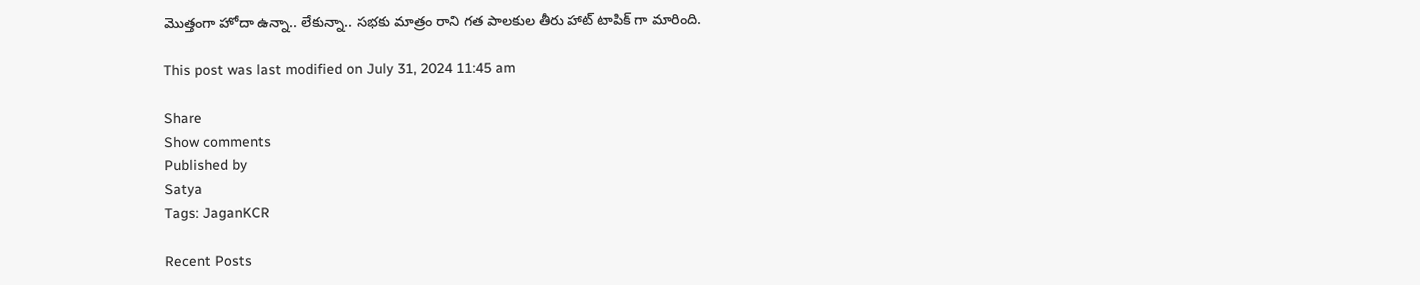మొత్తంగా హోదా ఉన్నా.. లేకున్నా.. సభకు మాత్రం రాని గత పాలకుల తీరు హాట్ టాపిక్ గా మారింది.

This post was last modified on July 31, 2024 11:45 am

Share
Show comments
Published by
Satya
Tags: JaganKCR

Recent Posts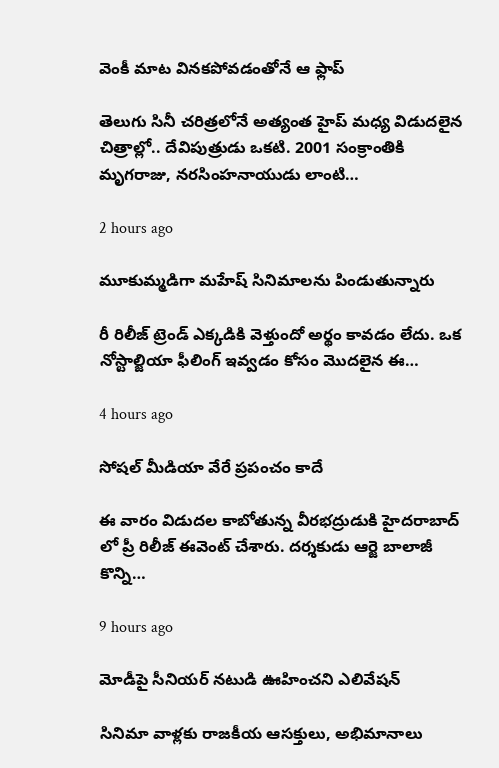వెంకీ మాట విన‌క‌పోవ‌డంతోనే ఆ ఫ్లాప్

తెలుగు సినీ చ‌రిత్ర‌లోనే అత్యంత హైప్ మ‌ధ్య విడుద‌లైన చిత్రాల్లో.. దేవిపుత్రుడు ఒక‌టి. 2001 సంక్రాంతికి మృగ‌రాజు, న‌ర‌సింహ‌నాయుడు లాంటి…

2 hours ago

మూకుమ్మడిగా మహేష్ సినిమాలను పిండుతున్నారు

రీ రిలీజ్ ట్రెండ్ ఎక్కడికి వెళ్తుందో అర్థం కావడం లేదు. ఒక నోస్టాల్జియా ఫీలింగ్ ఇవ్వడం కోసం మొదలైన ఈ…

4 hours ago

సోషల్ మీడియా వేరే ప్రపంచం కాదే

ఈ వారం విడుదల కాబోతున్న వీరభద్రుడుకి హైదరాబాద్ లో ప్రీ రిలీజ్ ఈవెంట్ చేశారు. దర్శకుడు ఆర్జె బాలాజీ కొన్ని…

9 hours ago

మోడీపై సీనియర్ నటుడి ఊహించ‌ని ఎలివేషన్

సినిమా వాళ్ల‌కు రాజ‌కీయ ఆస‌క్తులు, అభిమానాలు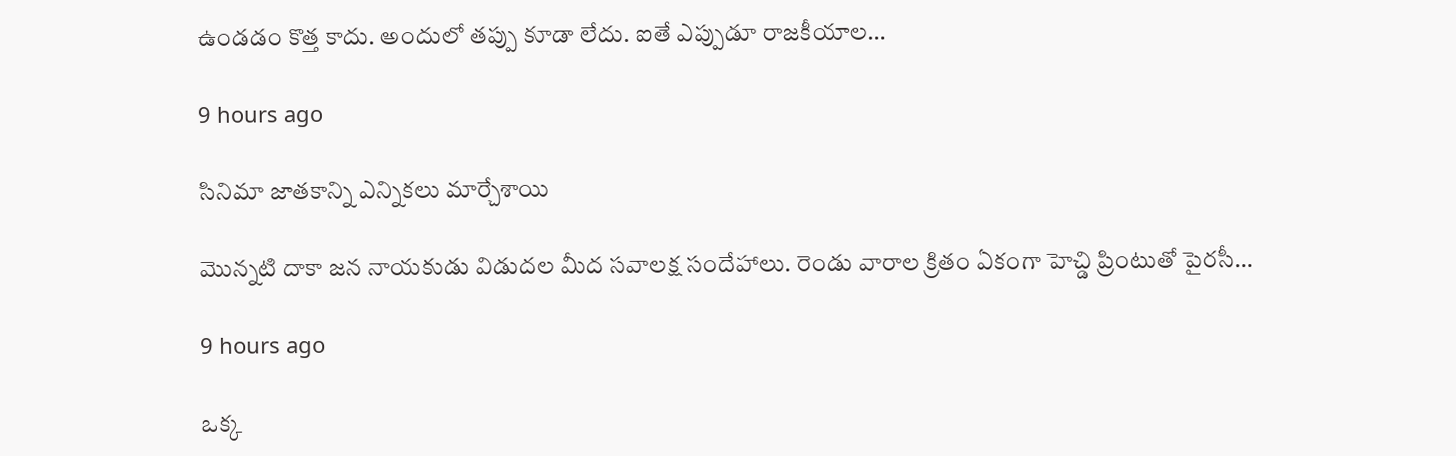ఉండ‌డం కొత్త కాదు. అందులో త‌ప్పు కూడా లేదు. ఐతే ఎప్పుడూ రాజ‌కీయాల…

9 hours ago

సినిమా జాతకాన్ని ఎన్నికలు మార్చేశాయి

మొన్నటి దాకా జన నాయకుడు విడుదల మీద సవాలక్ష సందేహాలు. రెండు వారాల క్రితం ఏకంగా హెచ్డి ప్రింటుతో పైరసీ…

9 hours ago

ఒక్క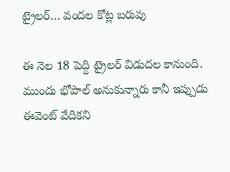ట్రైలర్… వందల కోట్ల బరువు

ఈ నెల 18 పెద్ది ట్రైలర్ విడుదల కానుంది. ముందు భోపాల్ అనుకున్నారు కానీ ఇప్పుడు ఈవెంట్ వేదికని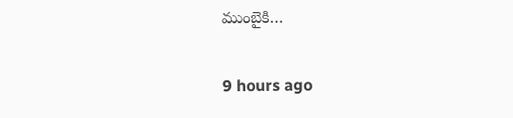ముంబైకి…

9 hours ago